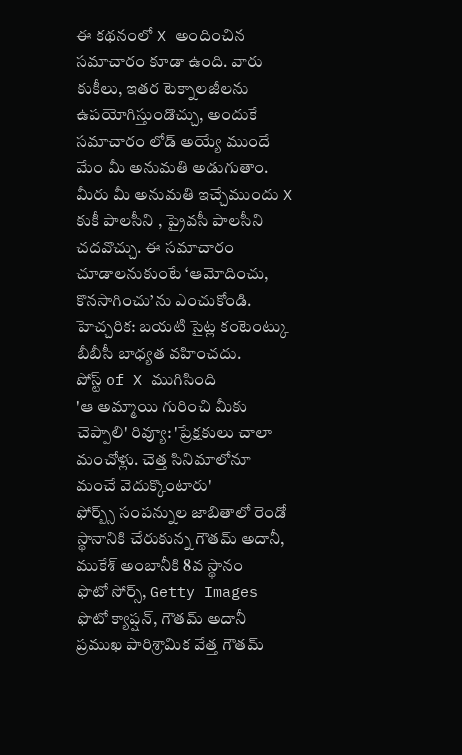ఈ కథనంలో X అందించిన సమాచారం కూడా ఉంది. వారు కుకీలు, ఇతర టెక్నాలజీలను ఉపయోగిస్తుండొచ్చు, అందుకే సమాచారం లోడ్ అయ్యే ముందే మేం మీ అనుమతి అడుగుతాం. మీరు మీ అనుమతి ఇచ్చేముందు X కుకీ పాలసీని , ప్రైవసీ పాలసీని చదవొచ్చు. ఈ సమాచారం చూడాలనుకుంటే ‘ఆమోదించు, కొనసాగించు’ను ఎంచుకోండి.
హెచ్చరిక: బయటి సైట్ల కంటెంట్కు బీబీసీ బాధ్యత వహించదు.
పోస్ట్ of X ముగిసింది
'ఆ అమ్మాయి గురించి మీకు చెప్పాలి' రివ్యూ: 'ప్రేక్షకులు చాలా మంచోళ్లు. చెత్త సినిమాలోనూ మంచే వెదుక్కొంటారు'
ఫోర్బ్స్ సంపన్నుల జాబితాలో రెండో స్థానానికి చేరుకున్న గౌతమ్ అదానీ, ముకేశ్ అంబానీకి 8వ స్థానం
ఫొటో సోర్స్, Getty Images
ఫొటో క్యాప్షన్, గౌతమ్ అదానీ
ప్రముఖ పారిశ్రామిక వేత్త గౌతమ్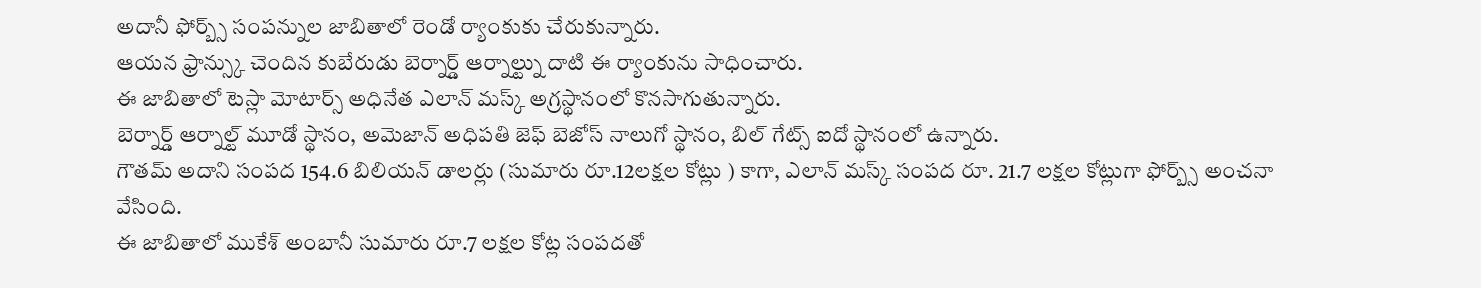అదానీ ఫోర్బ్స్ సంపన్నుల జాబితాలో రెండో ర్యాంకుకు చేరుకున్నారు.
ఆయన ఫ్రాన్స్కు చెందిన కుబేరుడు బెర్నార్డ్ ఆర్నాల్ట్ను దాటి ఈ ర్యాంకును సాధించారు.
ఈ జాబితాలో టెస్లా మోటార్స్ అధినేత ఎలాన్ మస్క్ అగ్రస్థానంలో కొనసాగుతున్నారు.
బెర్నార్డ్ ఆర్నాల్ట్ మూడో స్థానం, అమెజాన్ అధిపతి జెఫ్ బెజోస్ నాలుగో స్థానం, బిల్ గేట్స్ ఐదో స్థానంలో ఉన్నారు.
గౌతమ్ అదాని సంపద 154.6 బిలియన్ డాలర్లు (సుమారు రూ.12లక్షల కోట్లు ) కాగా, ఎలాన్ మస్క్ సంపద రూ. 21.7 లక్షల కోట్లుగా ఫోర్బ్స్ అంచనా వేసింది.
ఈ జాబితాలో ముకేశ్ అంబానీ సుమారు రూ.7 లక్షల కోట్ల సంపదతో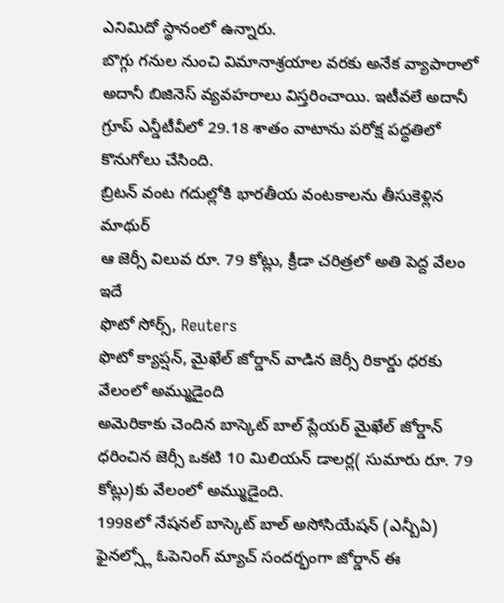ఎనిమిదో స్థానంలో ఉన్నారు.
బొగ్గు గనుల నుంచి విమానాశ్రయాల వరకు అనేక వ్యాపారాలో అదానీ బిజినెస్ వ్యవహరాలు విస్తరించాయి. ఇటీవలే అదానీ గ్రూప్ ఎన్డీటీవీలో 29.18 శాతం వాటాను పరోక్ష పద్ధతిలో కొనుగోలు చేసింది.
బ్రిటన్ వంట గదుల్లోకి భారతీయ వంటకాలను తీసుకెళ్లిన మాథుర్
ఆ జెర్సీ విలువ రూ. 79 కోట్లు, క్రీడా చరిత్రలో అతి పెద్ద వేలం ఇదే
ఫొటో సోర్స్, Reuters
ఫొటో క్యాప్షన్, మైఖేల్ జోర్డాన్ వాడిన జెర్సీ రికార్డు ధరకు వేలంలో అమ్ముడైంది
అమెరికాకు చెందిన బాస్కెట్ బాల్ ప్లేయర్ మైఖేల్ జోర్డాన్ ధరించిన జెర్సీ ఒకటి 10 మిలియన్ డాలర్ల( సుమారు రూ. 79 కోట్లు)కు వేలంలో అమ్ముడైంది.
1998లో నేషనల్ బాస్కెట్ బాల్ అసోసియేషన్ (ఎన్బీఏ) ఫైనల్స్లో ఓపెనింగ్ మ్యాచ్ సందర్భంగా జోర్డాన్ ఈ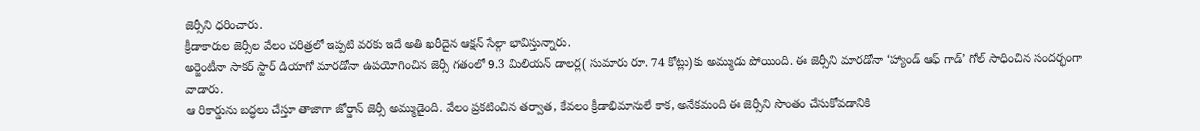జెర్సీని ధరించారు.
క్రీడాకారుల జెర్సీల వేలం చరిత్రలో ఇప్పటి వరకు ఇదే అతి ఖరీదైన ఆక్షన్ సేల్గా భావిస్తున్నారు.
అర్జెంటీనా సాకర్ స్టార్ డియాగో మారడోనా ఉపయోగించిన జెర్సీ గతంలో 9.3 మిలియన్ డాలర్ల( సుమారు రూ. 74 కోట్లు)కు అమ్ముడు పోయింది. ఈ జెర్సీని మారడోనా ‘హ్యాండ్ ఆఫ్ గాడ్’ గోల్ సాధించిన సందర్భంగా వాడారు.
ఆ రికార్డును బద్ధలు చేస్తూ తాజాగా జోర్డాన్ జెర్సీ అమ్ముడైంది. వేలం ప్రకటించిన తర్వాత, కేవలం క్రీడాభిమానులే కాక, అనేకమంది ఈ జెర్సీని సొంతం చేసుకోవడానికి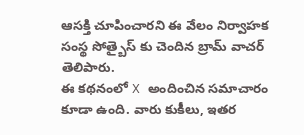ఆసక్తి చూపించారని ఈ వేలం నిర్వాహక సంస్థ సోత్బైస్ కు చెందిన బ్రామ్ వాచర్ తెలిపారు.
ఈ కథనంలో X అందించిన సమాచారం కూడా ఉంది. వారు కుకీలు, ఇతర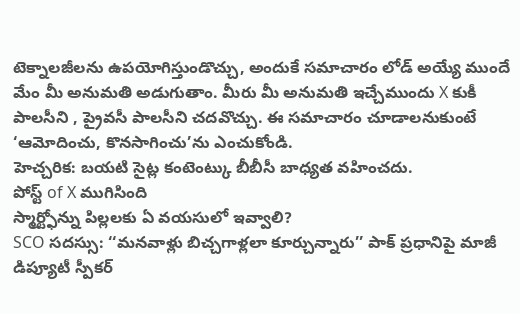టెక్నాలజీలను ఉపయోగిస్తుండొచ్చు, అందుకే సమాచారం లోడ్ అయ్యే ముందే మేం మీ అనుమతి అడుగుతాం. మీరు మీ అనుమతి ఇచ్చేముందు X కుకీ పాలసీని , ప్రైవసీ పాలసీని చదవొచ్చు. ఈ సమాచారం చూడాలనుకుంటే ‘ఆమోదించు, కొనసాగించు’ను ఎంచుకోండి.
హెచ్చరిక: బయటి సైట్ల కంటెంట్కు బీబీసీ బాధ్యత వహించదు.
పోస్ట్ of X ముగిసింది
స్మార్ట్ఫోన్ను పిల్లలకు ఏ వయసులో ఇవ్వాలి?
SCO సదస్సు: ‘‘మనవాళ్లు బిచ్చగాళ్లలా కూర్చున్నారు’’ పాక్ ప్రధానిపై మాజీ డిప్యూటీ స్పీకర్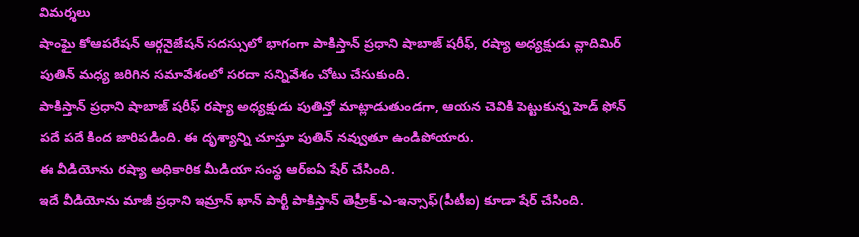విమర్శలు
షాంఘై కోఆపరేషన్ ఆర్గనైజేషన్ సదస్సులో భాగంగా పాకిస్తాన్ ప్రధాని షాబాజ్ షరీఫ్, రష్యా అధ్యక్షుడు వ్లాదిమిర్ పుతిన్ మధ్య జరిగిన సమావేశంలో సరదా సన్నివేశం చోటు చేసుకుంది.
పాకిస్తాన్ ప్రధాని షాబాజ్ షరీఫ్ రష్యా అధ్యక్షుడు పుతిన్తో మాట్లాడుతుండగా, ఆయన చెవికి పెట్టుకున్న హెడ్ ఫోన్ పదే పదే కింద జారిపడింది. ఈ దృశ్యాన్ని చూస్తూ పుతిన్ నవ్వుతూ ఉండిపోయారు.
ఈ వీడియోను రష్యా అధికారిక మీడియా సంస్థ ఆర్ఐఏ షేర్ చేసింది.
ఇదే వీడియోను మాజీ ప్రధాని ఇమ్రాన్ ఖాన్ పార్టీ పాకిస్తాన్ తెహ్రీక్-ఎ-ఇన్సాఫ్(పీటీఐ) కూడా షేర్ చేసింది.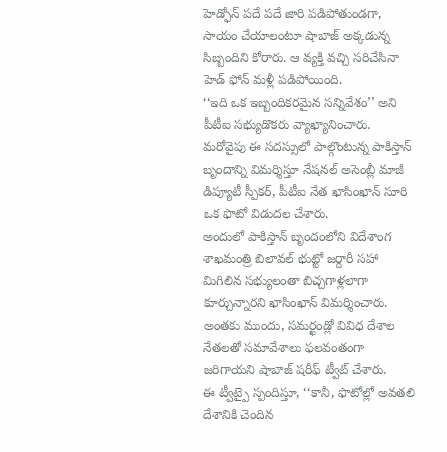హెడ్ఫోన్ పదే పదే జారి పడిపోతుండగా, సాయం చేయాలంటూ షాబాజ్ అక్కడున్న సిబ్బందిని కోరారు. ఆ వ్యక్తి వచ్చి సరిచేసినా హెడ్ ఫోన్ మళ్లీ పడిపోయింది.
‘‘ఇది ఒక ఇబ్బందికరమైన సన్నివేశం’’ అని పీటీఐ సభ్యుడొకరు వ్యాఖ్యానించారు.
మరోవైపు ఈ సదస్సులో పాల్గొంటున్న పాకిస్తాన్ బృందాన్ని విమర్శిస్తూ నేషనల్ అసెంబ్లీ మాజీ డిప్యూటీ స్పీకర్, పీటీఐ నేత ఖాసింఖాన్ సూరి ఒక ఫొటో విడుదల చేశారు.
అందులో పాకిస్తాన్ బృందంలోని విదేశాంగ శాఖమంత్రి బిలావల్ భుట్టో జర్దారీ సహా మిగిలిన సభ్యులంతా బిచ్చగాళ్లలాగా కూర్చున్నారని ఖాసింఖాన్ విమర్శించారు.
అంతకు ముందు, సమర్ఖండ్లో వివిధ దేశాల నేతలతో సమావేశాలు ఫలవంతంగా జరిగాయని షాబాజ్ షరీఫ్ ట్వీట్ చేశారు.
ఈ ట్వీట్పై స్పందిస్తూ, ‘‘కానీ, ఫొటోల్లో అవతలి దేశానికి చెందిన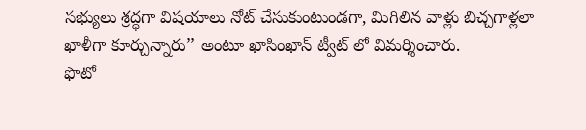సభ్యులు శ్రద్ధగా విషయాలు నోట్ చేసుకుంటుండగా, మిగిలిన వాళ్లు బిచ్చగాళ్లలా ఖాళీగా కూర్చున్నారు’’ అంటూ ఖాసింఖాన్ ట్వీట్ లో విమర్శించారు.
ఫొటో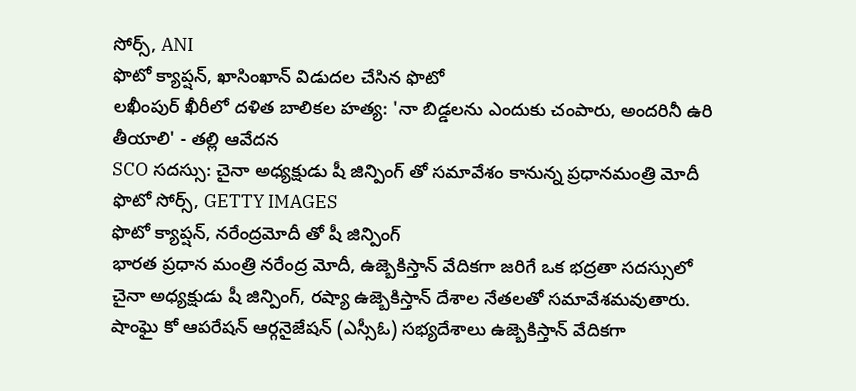సోర్స్, ANI
ఫొటో క్యాప్షన్, ఖాసింఖాన్ విడుదల చేసిన ఫొటో
లఖీంపుర్ ఖీరీలో దళిత బాలికల హత్య: 'నా బిడ్డలను ఎందుకు చంపారు, అందరినీ ఉరి తీయాలి' - తల్లి ఆవేదన
SCO సదస్సు: చైనా అధ్యక్షుడు షీ జిన్పింగ్ తో సమావేశం కానున్న ప్రధానమంత్రి మోదీ
ఫొటో సోర్స్, GETTY IMAGES
ఫొటో క్యాప్షన్, నరేంద్రమోదీ తో షీ జిన్పింగ్
భారత ప్రధాన మంత్రి నరేంద్ర మోదీ, ఉజ్బెకిస్తాన్ వేదికగా జరిగే ఒక భద్రతా సదస్సులో చైనా అధ్యక్షుడు షీ జిన్పింగ్, రష్యా ఉజ్బెకిస్తాన్ దేశాల నేతలతో సమావేశమవుతారు.
షాంఘై కో ఆపరేషన్ ఆర్గనైజేషన్ (ఎస్సీఓ) సభ్యదేశాలు ఉజ్బెకిస్తాన్ వేదికగా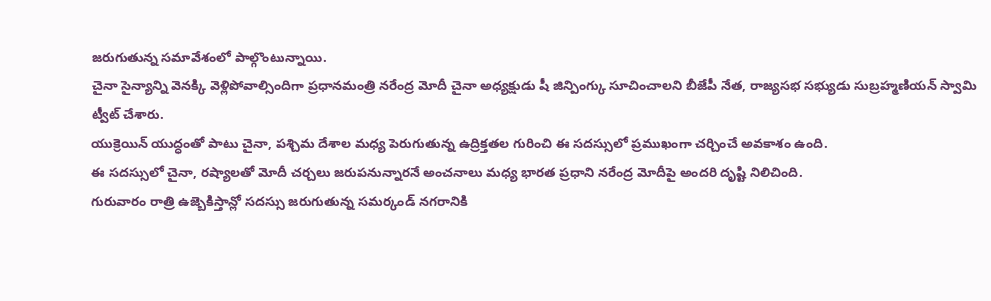జరుగుతున్న సమావేశంలో పాల్గొంటున్నాయి.
చైనా సైన్యాన్ని వెనక్కి వెళ్లిపోవాల్సిందిగా ప్రధానమంత్రి నరేంద్ర మోదీ చైనా అధ్యక్షుడు షీ జిన్పింగ్కు సూచించాలని బీజేపీ నేత, రాజ్యసభ సభ్యుడు సుబ్రహ్మణియన్ స్వామి ట్వీట్ చేశారు.
యుక్రెయిన్ యుద్ధంతో పాటు చైనా, పశ్చిమ దేశాల మధ్య పెరుగుతున్న ఉద్రిక్తతల గురించి ఈ సదస్సులో ప్రముఖంగా చర్చించే అవకాశం ఉంది.
ఈ సదస్సులో చైనా, రష్యాలతో మోదీ చర్చలు జరుపనున్నారనే అంచనాలు మధ్య భారత ప్రధాని నరేంద్ర మోదీపై అందరి దృష్టి నిలిచింది.
గురువారం రాత్రి ఉజ్బెకిస్తాన్లో సదస్సు జరుగుతున్న సమర్కండ్ నగరానికి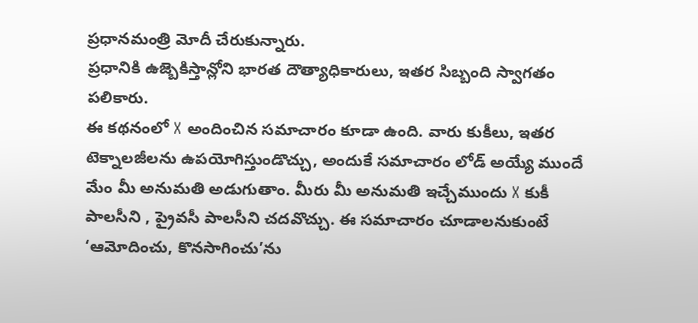ప్రధానమంత్రి మోదీ చేరుకున్నారు.
ప్రధానికి ఉజ్బెకిస్తాన్లోని భారత దౌత్యాధికారులు, ఇతర సిబ్బంది స్వాగతం పలికారు.
ఈ కథనంలో X అందించిన సమాచారం కూడా ఉంది. వారు కుకీలు, ఇతర టెక్నాలజీలను ఉపయోగిస్తుండొచ్చు, అందుకే సమాచారం లోడ్ అయ్యే ముందే మేం మీ అనుమతి అడుగుతాం. మీరు మీ అనుమతి ఇచ్చేముందు X కుకీ పాలసీని , ప్రైవసీ పాలసీని చదవొచ్చు. ఈ సమాచారం చూడాలనుకుంటే ‘ఆమోదించు, కొనసాగించు’ను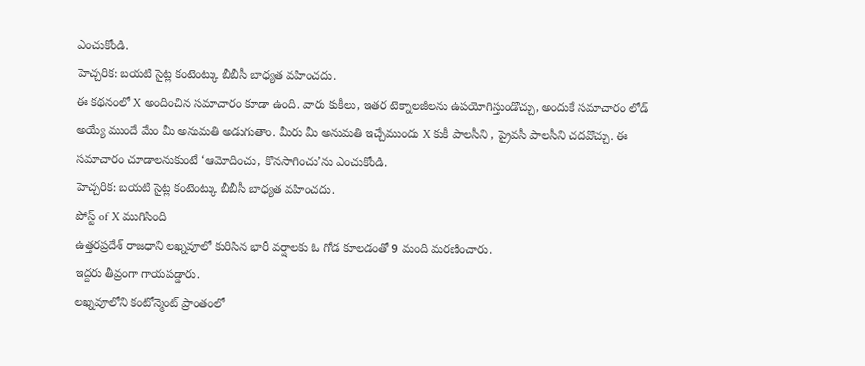ఎంచుకోండి.
హెచ్చరిక: బయటి సైట్ల కంటెంట్కు బీబీసీ బాధ్యత వహించదు.
ఈ కథనంలో X అందించిన సమాచారం కూడా ఉంది. వారు కుకీలు, ఇతర టెక్నాలజీలను ఉపయోగిస్తుండొచ్చు, అందుకే సమాచారం లోడ్ అయ్యే ముందే మేం మీ అనుమతి అడుగుతాం. మీరు మీ అనుమతి ఇచ్చేముందు X కుకీ పాలసీని , ప్రైవసీ పాలసీని చదవొచ్చు. ఈ సమాచారం చూడాలనుకుంటే ‘ఆమోదించు, కొనసాగించు’ను ఎంచుకోండి.
హెచ్చరిక: బయటి సైట్ల కంటెంట్కు బీబీసీ బాధ్యత వహించదు.
పోస్ట్ of X ముగిసింది
ఉత్తరప్రదేశ్ రాజధాని లఖ్నవూలో కురిసిన భారీ వర్షాలకు ఓ గోడ కూలడంతో 9 మంది మరణించారు.
ఇద్దరు తీవ్రంగా గాయపడ్డారు.
లఖ్నవూలోని కంటోన్మెంట్ ప్రాంతంలో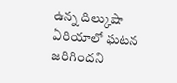ఉన్న దిల్కుషా ఏరియాలో ఘటన జరిగిందని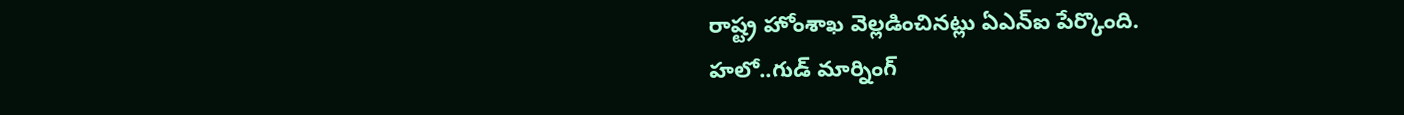రాష్ట్ర హోంశాఖ వెల్లడించినట్లు ఏఎన్ఐ పేర్కొంది.
హలో..గుడ్ మార్నింగ్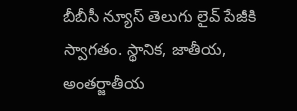బీబీసీ న్యూస్ తెలుగు లైవ్ పేజీకి స్వాగతం. స్థానిక, జాతీయ, అంతర్జాతీయ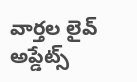వార్తల లైవ్ అప్డేట్స్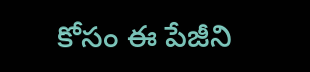కోసం ఈ పేజీని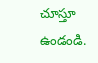చూస్తూ ఉండండి.